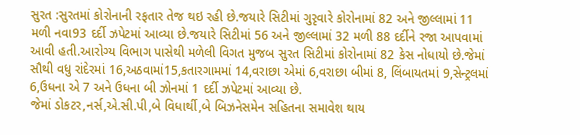સુરત :સુરતમાં કોરોનાની રફતાર તેજ થઇ રહી છે.જયારે સિટીમાં ગુરૃવારે કોરોનામાં 82 અને જીલ્લામાં 11 મળી નવા93 દર્દી ઝપેટમાં આવ્યા છે.જયારે સિટીમાં 56 અને જીલ્લામાં 32 મળી 88 દર્દીને રજા આપવામાં આવી હતી.આરોગ્ય વિભાગ પાસેથી મળેલી વિગત મુજબ સુરત સિટીમાં કોરોનામાં 82 કેસ નોધાયો છે.જેમાં સૌથી વધુ રાંદેરમાં 16,અઠવામાં15,કતારગામમાં 14,વરાછા એમાં 6,વરાછા બીમાં 8, લિંબાયતમાં 9,સેન્ટ્રલમાં 6,ઉધના એ 7 અને ઉધના બી ઝોનમાં 1 દર્દી ઝપેટમાં આવ્યા છે.
જેમાં ડોકટર,નર્સ,એ.સી.પી,બે વિધાર્થી,બે બિઝનેસમેન સહિતના સમાવેશ થાય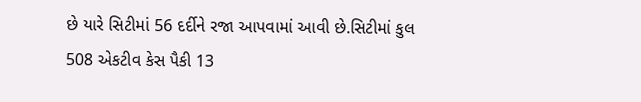છે યારે સિટીમાં 56 દર્દીને રજા આપવામાં આવી છે.સિટીમાં કુલ 508 એકટીવ કેસ પૈકી 13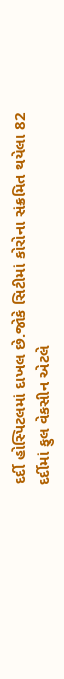દર્દી હોસ્પિટલમાં દાખલ છે.જોકે સિટીમાં કોરોના સંક્રમિત થયેલા 82 દર્દીમાં ફુલ વેકસીન એટલે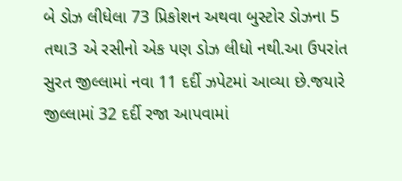બે ડોઝ લીધેલા 73 પ્રિકોશન અથવા બુસ્ટોર ડોઝના 5 તથા3 એ રસીનો એક પણ ડોઝ લીધો નથી.આ ઉપરાંત સુરત જીલ્લામાં નવા 11 દર્દી ઝપેટમાં આવ્યા છે.જયારે જીલ્લામાં 32 દર્દી રજા આપવામાં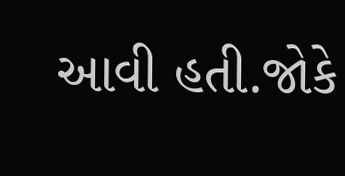આવી હતી.જોકે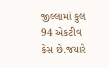જીલ્લામાં કુલ 94 એકટીવ કેસ છે.જયારે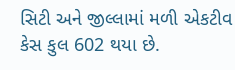સિટી અને જીલ્લામાં મળી એકટીવ કેસ કુલ 602 થયા છે.